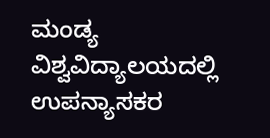ಮಂಡ್ಯ ವಿಶ್ವವಿದ್ಯಾಲಯದಲ್ಲಿ ಉಪನ್ಯಾಸಕರ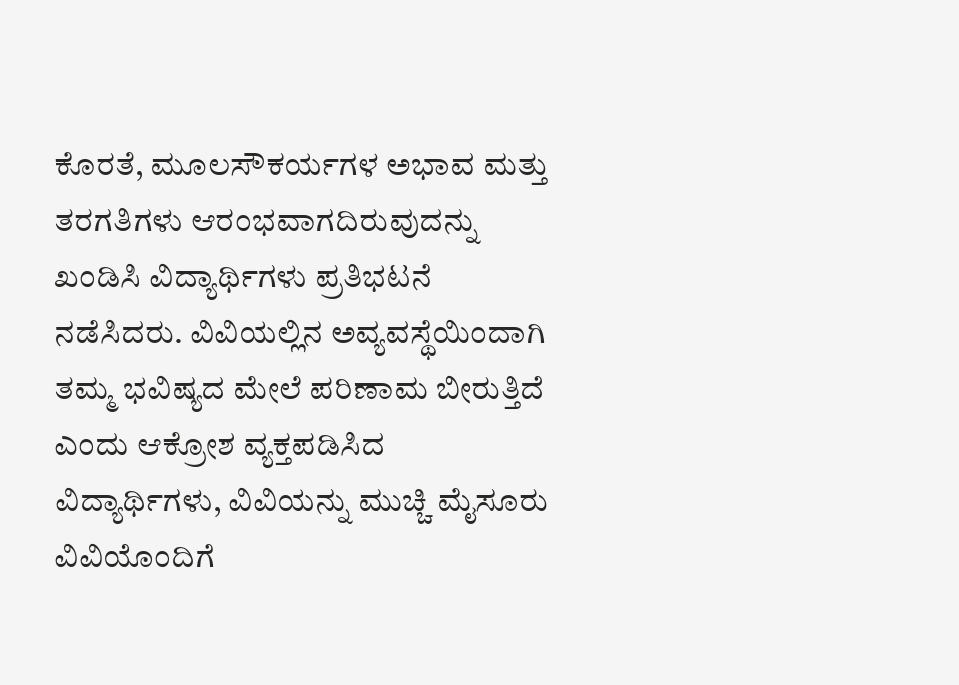ಕೊರತೆ, ಮೂಲಸೌಕರ್ಯಗಳ ಅಭಾವ ಮತ್ತು ತರಗತಿಗಳು ಆರಂಭವಾಗದಿರುವುದನ್ನು ಖಂಡಿಸಿ ವಿದ್ಯಾರ್ಥಿಗಳು ಪ್ರತಿಭಟನೆ ನಡೆಸಿದರು. ವಿವಿಯಲ್ಲಿನ ಅವ್ಯವಸ್ಥೆಯಿಂದಾಗಿ ತಮ್ಮ ಭವಿಷ್ಯದ ಮೇಲೆ ಪರಿಣಾಮ ಬೀರುತ್ತಿದೆ ಎಂದು ಆಕ್ರೋಶ ವ್ಯಕ್ತಪಡಿಸಿದ ವಿದ್ಯಾರ್ಥಿಗಳು, ವಿವಿಯನ್ನು ಮುಚ್ಚಿ ಮೈಸೂರು ವಿವಿಯೊಂದಿಗೆ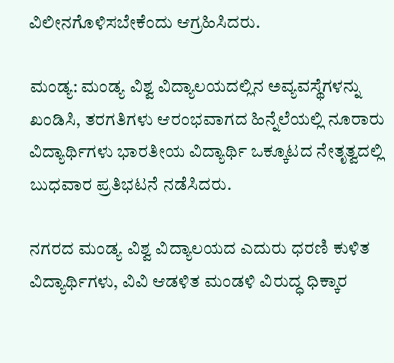ವಿಲೀನಗೊಳಿಸಬೇಕೆಂದು ಆಗ್ರಹಿಸಿದರು.

ಮಂಡ್ಯ: ಮಂಡ್ಯ ವಿಶ್ವ ವಿದ್ಯಾಲಯದಲ್ಲಿನ ಅವ್ಯವಸ್ಥೆಗಳನ್ನು ಖಂಡಿಸಿ, ತರಗತಿಗಳು ಆರಂಭವಾಗದ ಹಿನ್ನೆಲೆಯಲ್ಲಿ ನೂರಾರು ವಿದ್ಯಾರ್ಥಿಗಳು ಭಾರತೀಯ ವಿದ್ಯಾರ್ಥಿ ಒಕ್ಕೂಟದ ನೇತೃತ್ವದಲ್ಲಿ ಬುಧವಾರ ಪ್ರತಿಭಟನೆ ನಡೆಸಿದರು.

ನಗರದ ಮಂಡ್ಯ ವಿಶ್ವ ವಿದ್ಯಾಲಯದ ಎದುರು ಧರಣಿ ಕುಳಿತ ವಿದ್ಯಾರ್ಥಿಗಳು, ವಿವಿ ಆಡಳಿತ ಮಂಡಳಿ ವಿರುದ್ಧ ಧಿಕ್ಕಾರ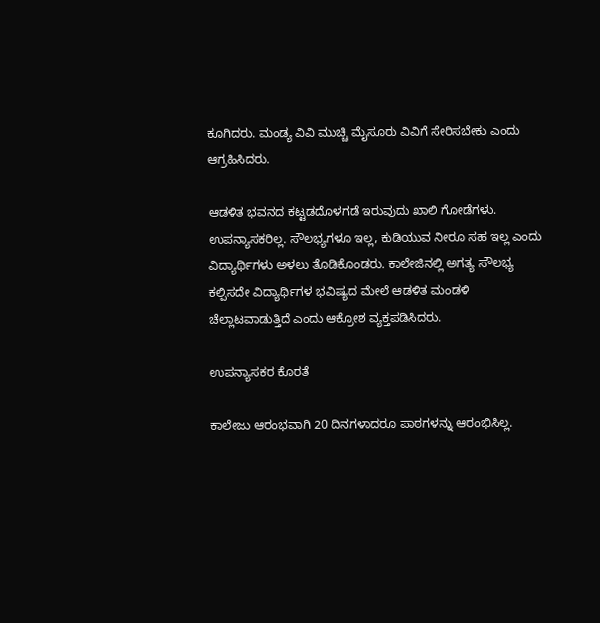ಕೂಗಿದರು. ಮಂಡ್ಯ ವಿವಿ ಮುಚ್ಚಿ ಮೈಸೂರು ವಿವಿಗೆ ಸೇರಿಸಬೇಕು ಎಂದು ಆಗ್ರಹಿಸಿದರು.

ಆಡಳಿತ ಭವನದ ಕಟ್ಟಡದೊಳಗಡೆ ಇರುವುದು ಖಾಲಿ ಗೋಡೆಗಳು. ಉಪನ್ಯಾಸಕರಿಲ್ಲ. ಸೌಲಭ್ಯಗಳೂ ಇಲ್ಲ, ಕುಡಿಯುವ ನೀರೂ ಸಹ ಇಲ್ಲ ಎಂದು ವಿದ್ಯಾರ್ಥಿಗಳು ಅಳಲು ತೊಡಿಕೊಂಡರು. ಕಾಲೇಜಿನಲ್ಲಿ ಅಗತ್ಯ ಸೌಲಭ್ಯ ಕಲ್ಪಿಸದೇ ವಿದ್ಯಾರ್ಥಿಗಳ ಭವಿಷ್ಯದ ಮೇಲೆ ಆಡಳಿತ ಮಂಡಳಿ ಚೆಲ್ಲಾಟವಾಡುತ್ತಿದೆ ಎಂದು ಆಕ್ರೋಶ ವ್ಯಕ್ತಪಡಿಸಿದರು.

ಉಪನ್ಯಾಸಕರ ಕೊರತೆ

ಕಾಲೇಜು ಆರಂಭವಾಗಿ 20 ದಿನಗಳಾದರೂ ಪಾಠಗಳನ್ನು ಆರಂಭಿಸಿಲ್ಲ.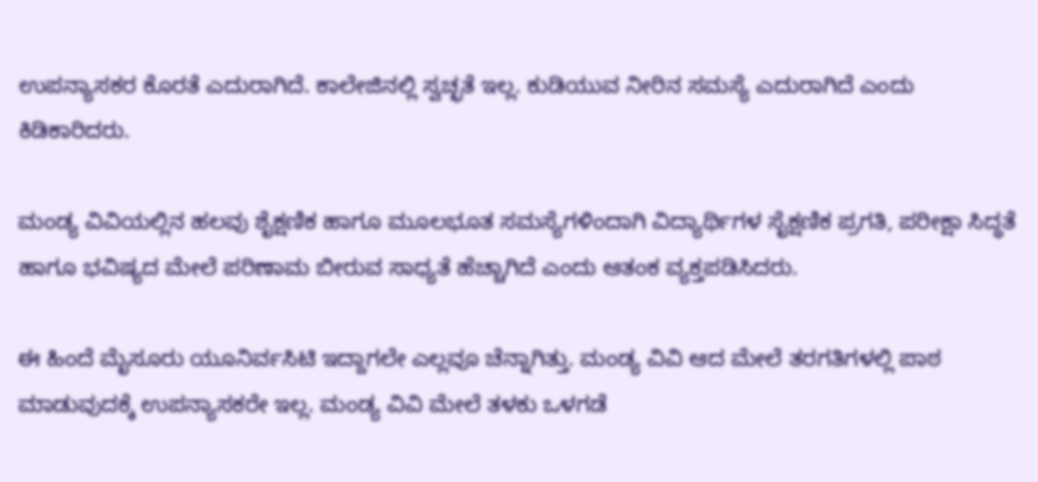ಉಪನ್ಯಾಸಕರ ಕೊರತೆ ಎದುರಾಗಿದೆ. ಕಾಲೇಜಿನಲ್ಲಿ ಸ್ವಚ್ಛತೆ ಇಲ್ಲ. ಕುಡಿಯುವ ನೀರಿನ ಸಮಸ್ಯೆ ಎದುರಾಗಿದೆ ಎಂದು ಕಿಡಿಕಾರಿದರು.

ಮಂಡ್ಯ ವಿವಿಯಲ್ಲಿನ ಹಲವು ಶೈಕ್ಷಣಿಕ ಹಾಗೂ ಮೂಲಭೂತ ಸಮಸ್ಯೆಗಳಿಂದಾಗಿ ವಿದ್ಯಾರ್ಥಿಗಳ ಸೈಕ್ಷಣಿಕ ಪ್ರಗತಿ, ಪರೀಕ್ಷಾ ಸಿದ್ಧತೆ ಹಾಗೂ ಭವಿಷ್ಯದ ಮೇಲೆ ಪರಿಣಾಮ ಬೀರುವ ಸಾಧ್ಯತೆ ಹೆಚ್ಚಾಗಿದೆ ಎಂದು ಆತಂಕ ವ್ಯಕ್ತಪಡಿಸಿದರು.

ಈ ಹಿಂದೆ ಮೈಸೂರು ಯೂನಿರ್ವಸಿಟಿ ಇದ್ದಾಗಲೇ ಎಲ್ಲವೂ ಚೆನ್ನಾಗಿತ್ತು. ಮಂಡ್ಯ ವಿವಿ ಆದ ಮೇಲೆ ತರಗತಿಗಳಲ್ಲಿ ಪಾಠ ಮಾಡುವುದಕ್ಕೆ ಉಪನ್ಯಾಸಕರೇ ಇಲ್ಲ. ಮಂಡ್ಯ ವಿವಿ ಮೇಲೆ ತಳಕು ಒಳಗಡೆ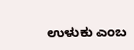ಉಳುಕು ಎಂಬ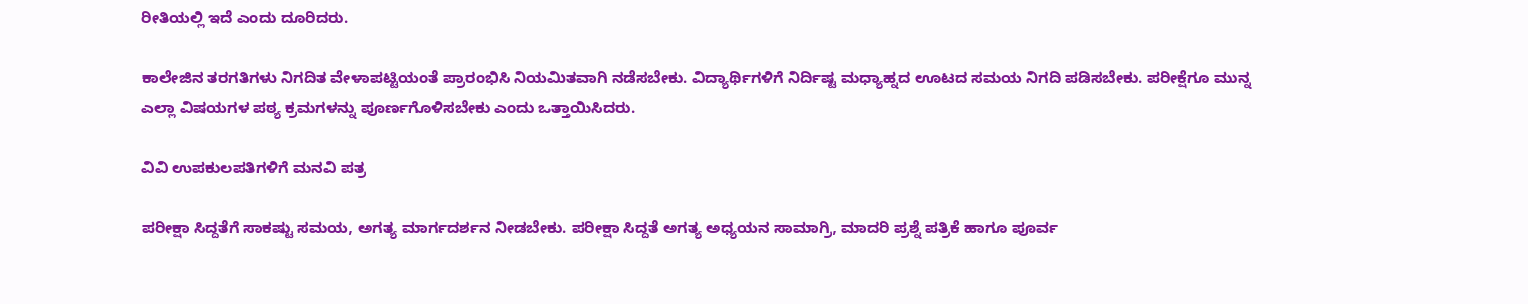ರೀತಿಯಲ್ಲಿ ಇದೆ ಎಂದು ದೂರಿದರು.

ಕಾಲೇಜಿನ ತರಗತಿಗಳು ನಿಗದಿತ ವೇಳಾಪಟ್ಟಿಯಂತೆ ಪ್ರಾರಂಭಿಸಿ ನಿಯಮಿತವಾಗಿ ನಡೆಸಬೇಕು. ವಿದ್ಯಾರ್ಥಿಗಳಿಗೆ ನಿರ್ದಿಷ್ಟ ಮಧ್ಯಾಹ್ನದ ಊಟದ ಸಮಯ ನಿಗದಿ ಪಡಿಸಬೇಕು. ಪರೀಕ್ಷೆಗೂ ಮುನ್ನ ಎಲ್ಲಾ ವಿಷಯಗಳ ಪಠ್ಯ ಕ್ರಮಗಳನ್ನು ಪೂರ್ಣಗೊಳಿಸಬೇಕು ಎಂದು ಒತ್ತಾಯಿಸಿದರು.

ವಿವಿ ಉಪಕುಲಪತಿಗಳಿಗೆ ಮನವಿ ಪತ್ರ

ಪರೀಕ್ಷಾ ಸಿದ್ದತೆಗೆ ಸಾಕಷ್ಟು ಸಮಯ, ಅಗತ್ಯ ಮಾರ್ಗದರ್ಶನ ನೀಡಬೇಕು. ಪರೀಕ್ಷಾ ಸಿದ್ದತೆ ಅಗತ್ಯ ಅಧ್ಯಯನ ಸಾಮಾಗ್ರಿ, ಮಾದರಿ ಪ್ರಶ್ನೆ ಪತ್ರಿಕೆ ಹಾಗೂ ಪೂರ್ವ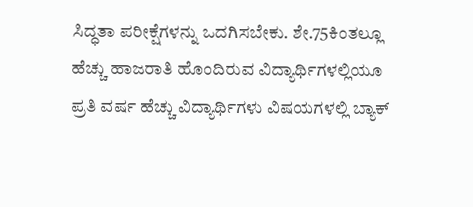ಸಿದ್ಧತಾ ಪರೀಕ್ಷೆಗಳನ್ನು ಒದಗಿಸಬೇಕು. ಶೇ.75ಕಿಂತಲ್ಲೂ ಹೆಚ್ಚು ಹಾಜರಾತಿ ಹೊಂದಿರುವ ವಿದ್ಯಾರ್ಥಿಗಳಲ್ಲಿಯೂ ಪ್ರತಿ ವರ್ಷ ಹೆಚ್ಚು ವಿದ್ಯಾರ್ಥಿಗಳು ವಿಷಯಗಳಲ್ಲಿ ಬ್ಯಾಕ್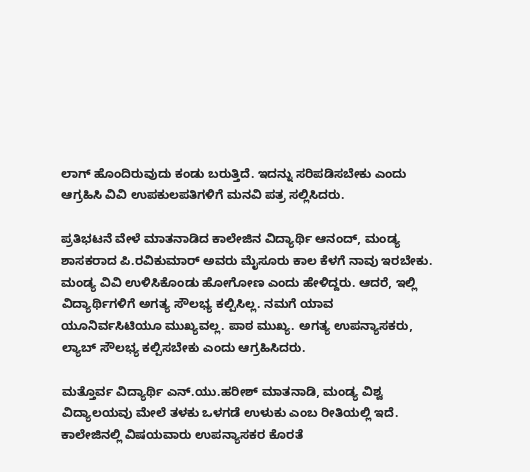ಲಾಗ್ ಹೊಂದಿರುವುದು ಕಂಡು ಬರುತ್ತಿದೆ. ಇದನ್ನು ಸರಿಪಡಿಸಬೇಕು ಎಂದು ಆಗ್ರಹಿಸಿ ವಿವಿ ಉಪಕುಲಪತಿಗಳಿಗೆ ಮನವಿ ಪತ್ರ ಸಲ್ಲಿಸಿದರು.

ಪ್ರತಿಭಟನೆ ವೇಳೆ ಮಾತನಾಡಿದ ಕಾಲೇಜಿನ ವಿದ್ಯಾರ್ಥಿ ಆನಂದ್, ಮಂಡ್ಯ ಶಾಸಕರಾದ ಪಿ.ರವಿಕುಮಾರ್ ಅವರು ಮೈಸೂರು ಕಾಲ ಕೆಳಗೆ ನಾವು ಇರಬೇಕು. ಮಂಡ್ಯ ವಿವಿ ಉಳಿಸಿಕೊಂಡು ಹೋಗೋಣ ಎಂದು ಹೇಳಿದ್ದರು. ಆದರೆ, ಇಲ್ಲಿ ವಿದ್ಯಾರ್ಥಿಗಳಿಗೆ ಅಗತ್ಯ ಸೌಲಭ್ಯ ಕಲ್ಪಿಸಿಲ್ಲ. ನಮಗೆ ಯಾವ ಯೂನಿರ್ವಸಿಟಿಯೂ ಮುಖ್ಯವಲ್ಲ. ಪಾಠ ಮುಖ್ಯ. ಅಗತ್ಯ ಉಪನ್ಯಾಸಕರು, ಲ್ಯಾಬ್ ಸೌಲಭ್ಯ ಕಲ್ಪಿಸಬೇಕು ಎಂದು ಆಗ್ರಹಿಸಿದರು.

ಮತ್ತೊರ್ವ ವಿದ್ಯಾರ್ಥಿ ಎನ್.ಯು.ಹರೀಶ್ ಮಾತನಾಡಿ, ಮಂಡ್ಯ ವಿಶ್ವ ವಿದ್ಯಾಲಯವು ಮೇಲೆ ತಳಕು ಒಳಗಡೆ ಉಳುಕು ಎಂಬ ರೀತಿಯಲ್ಲಿ ಇದೆ. ಕಾಲೇಜಿನಲ್ಲಿ ವಿಷಯವಾರು ಉಪನ್ಯಾಸಕರ ಕೊರತೆ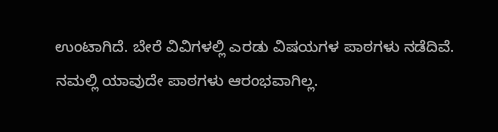ಉಂಟಾಗಿದೆ. ಬೇರೆ ವಿವಿಗಳಲ್ಲಿ ಎರಡು ವಿಷಯಗಳ ಪಾಠಗಳು ನಡೆದಿವೆ. ನಮಲ್ಲಿ ಯಾವುದೇ ಪಾಠಗಳು ಆರಂಭವಾಗಿಲ್ಲ.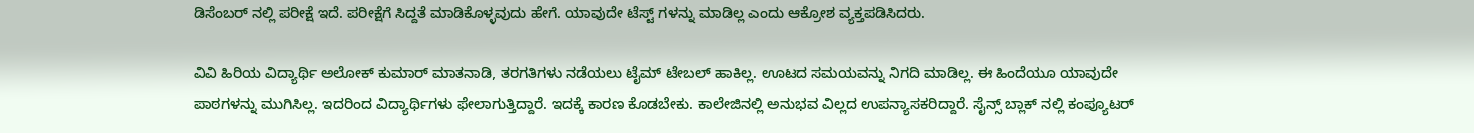ಡಿಸೆಂಬರ್ ನಲ್ಲಿ ಪರೀಕ್ಷೆ ಇದೆ. ಪರೀಕ್ಷೆಗೆ ಸಿದ್ದತೆ ಮಾಡಿಕೊಳ್ಳವುದು ಹೇಗೆ. ಯಾವುದೇ ಟೆಸ್ಟ್ ಗಳನ್ನು ಮಾಡಿಲ್ಲ ಎಂದು ಆಕ್ರೋಶ ವ್ಯಕ್ತಪಡಿಸಿದರು.

ವಿವಿ ಹಿರಿಯ ವಿದ್ಯಾರ್ಥಿ ಅಲೋಕ್ ಕುಮಾರ್ ಮಾತನಾಡಿ, ತರಗತಿಗಳು ನಡೆಯಲು ಟೈಮ್ ಟೇಬಲ್ ಹಾಕಿಲ್ಲ. ಊಟದ ಸಮಯವನ್ನು ನಿಗದಿ ಮಾಡಿಲ್ಲ. ಈ ಹಿಂದೆಯೂ ಯಾವುದೇ ಪಾಠಗಳನ್ನು ಮುಗಿಸಿಲ್ಲ. ಇದರಿಂದ ವಿದ್ಯಾರ್ಥಿಗಳು ಫೇಲಾಗುತ್ತಿದ್ದಾರೆ. ಇದಕ್ಕೆ ಕಾರಣ ಕೊಡಬೇಕು. ಕಾಲೇಜಿನಲ್ಲಿ ಅನುಭವ ವಿಲ್ಲದ ಉಪನ್ಯಾಸಕರಿದ್ದಾರೆ. ಸೈನ್ಸ್ ಬ್ಲಾಕ್ ನಲ್ಲಿ ಕಂಪ್ಯೂಟರ್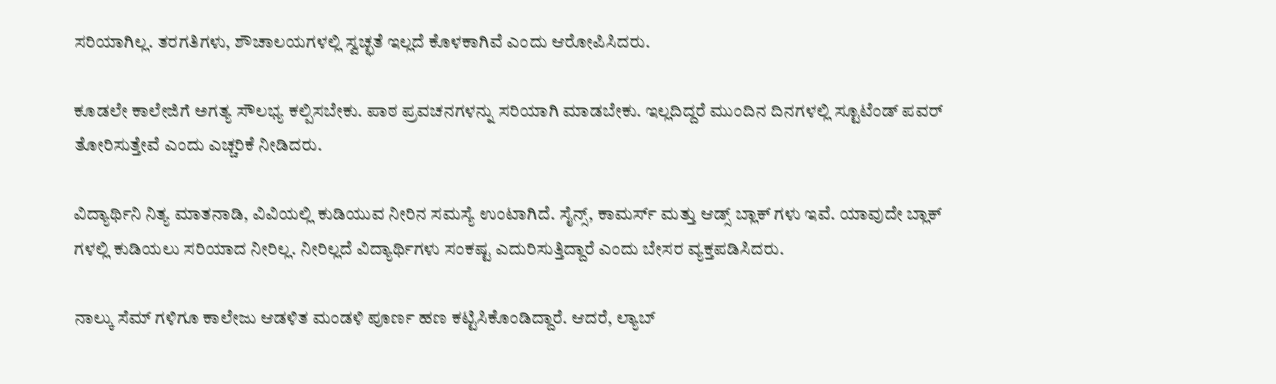ಸರಿಯಾಗಿಲ್ಲ. ತರಗತಿಗಳು, ಶೌಚಾಲಯಗಳಲ್ಲಿ ಸ್ವಚ್ಛತೆ ಇಲ್ಲದೆ ಕೊಳಕಾಗಿವೆ ಎಂದು ಆರೋಪಿಸಿದರು.

ಕೂಡಲೇ ಕಾಲೇಜಿಗೆ ಅಗತ್ಯ ಸೌಲಭ್ಯ ಕಲ್ಪಿಸಬೇಕು. ಪಾಠ ಪ್ರವಚನಗಳನ್ನು ಸರಿಯಾಗಿ ಮಾಡಬೇಕು. ಇಲ್ಲದಿದ್ದರೆ ಮುಂದಿನ ದಿನಗಳಲ್ಲಿ ಸ್ಟೂಟೆಂಡ್ ಪವರ್ ತೋರಿಸುತ್ತೇವೆ ಎಂದು ಎಚ್ಚರಿಕೆ ನೀಡಿದರು.

ವಿದ್ಯಾರ್ಥಿನಿ ನಿತ್ಯ ಮಾತನಾಡಿ, ವಿವಿಯಲ್ಲಿ ಕುಡಿಯುವ ನೀರಿನ ಸಮಸ್ಯೆ ಉಂಟಾಗಿದೆ. ಸೈನ್ಸ್, ಕಾಮರ್ಸ್ ಮತ್ತು ಆಡ್ಸ್ ಬ್ಲಾಕ್ ಗಳು ಇವೆ. ಯಾವುದೇ ಬ್ಲಾಕ್ ಗಳಲ್ಲಿ ಕುಡಿಯಲು ಸರಿಯಾದ ನೀರಿಲ್ಲ. ನೀರಿಲ್ಲದೆ ವಿದ್ಯಾರ್ಥಿಗಳು ಸಂಕಷ್ಟ ಎದುರಿಸುತ್ತಿದ್ದಾರೆ ಎಂದು ಬೇಸರ ವ್ಯಕ್ತಪಡಿಸಿದರು.

ನಾಲ್ಕು ಸೆಮ್ ಗಳಿಗೂ ಕಾಲೇಜು ಆಡಳಿತ ಮಂಡಳಿ ಪೂರ್ಣ ಹಣ ಕಟ್ಟಿಸಿಕೊಂಡಿದ್ದಾರೆ. ಆದರೆ, ಲ್ಯಾಬ್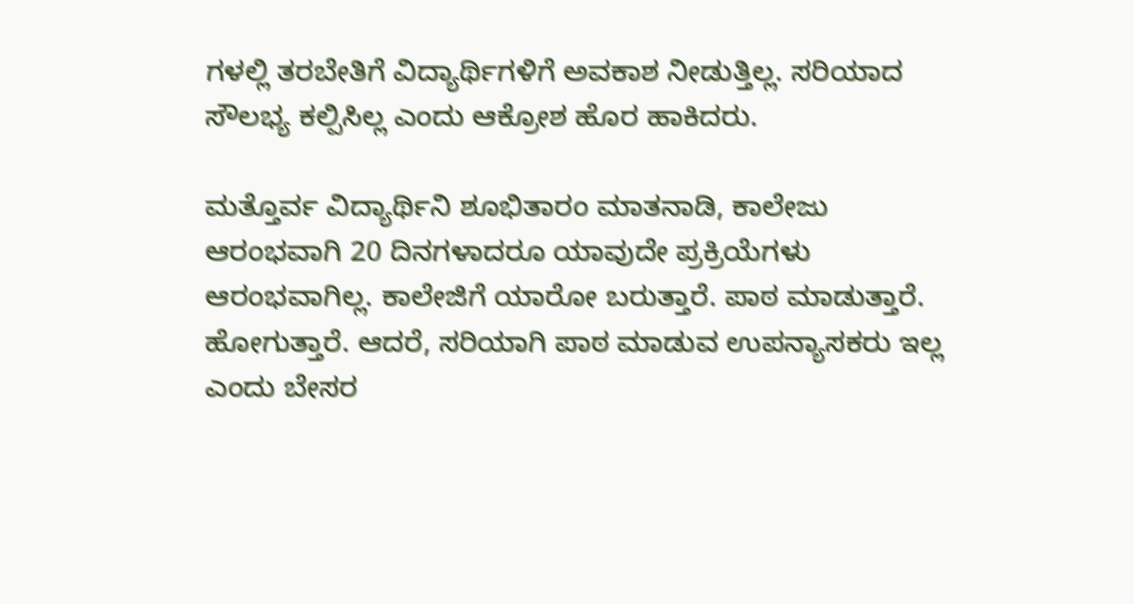ಗಳಲ್ಲಿ ತರಬೇತಿಗೆ ವಿದ್ಯಾರ್ಥಿಗಳಿಗೆ ಅವಕಾಶ ನೀಡುತ್ತಿಲ್ಲ. ಸರಿಯಾದ ಸೌಲಭ್ಯ ಕಲ್ಪಿಸಿಲ್ಲ ಎಂದು ಆಕ್ರೋಶ ಹೊರ ಹಾಕಿದರು.

ಮತ್ತೊರ್ವ ವಿದ್ಯಾರ್ಥಿನಿ ಶೂಭಿತಾರಂ ಮಾತನಾಡಿ, ಕಾಲೇಜು ಆರಂಭವಾಗಿ 20 ದಿನಗಳಾದರೂ ಯಾವುದೇ ಪ್ರಕ್ರಿಯೆಗಳು ಆರಂಭವಾಗಿಲ್ಲ. ಕಾಲೇಜಿಗೆ ಯಾರೋ ಬರುತ್ತಾರೆ. ಪಾಠ ಮಾಡುತ್ತಾರೆ. ಹೋಗುತ್ತಾರೆ. ಆದರೆ, ಸರಿಯಾಗಿ ಪಾಠ ಮಾಡುವ ಉಪನ್ಯಾಸಕರು ಇಲ್ಲ ಎಂದು ಬೇಸರ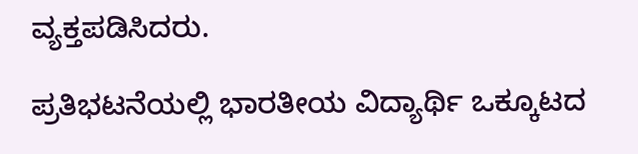ವ್ಯಕ್ತಪಡಿಸಿದರು.

ಪ್ರತಿಭಟನೆಯಲ್ಲಿ ಭಾರತೀಯ ವಿದ್ಯಾರ್ಥಿ ಒಕ್ಕೂಟದ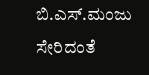ಬಿ.ಎಸ್.ಮಂಜು ಸೇರಿದಂತೆ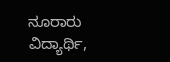ನೂರಾರು ವಿದ್ಯಾರ್ಥಿ,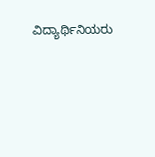ವಿದ್ಯಾರ್ಥಿನಿಯರು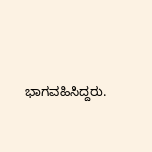ಭಾಗವಹಿಸಿದ್ದರು.